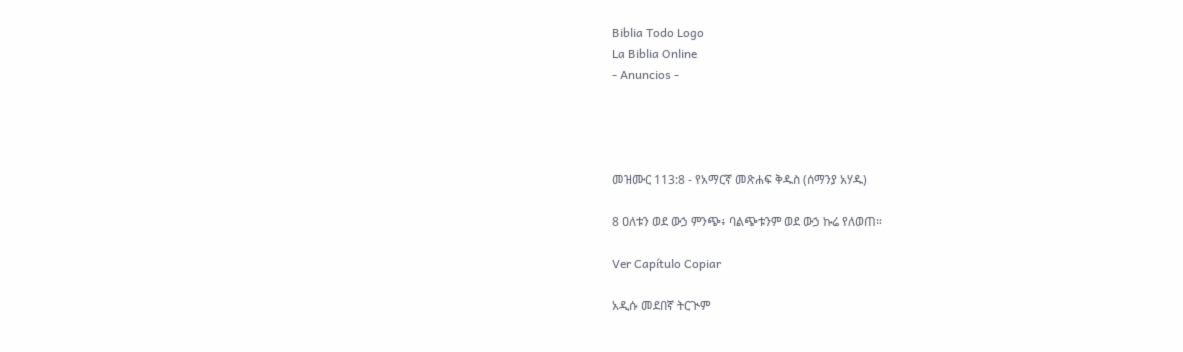Biblia Todo Logo
La Biblia Online
- Anuncios -




መዝሙር 113:8 - የአማርኛ መጽሐፍ ቅዱስ (ሰማንያ አሃዱ)

8 ዐለቱን ወደ ውኃ ምንጭ፥ ባልጭቱንም ወደ ውኃ ኩሬ የለወጠ።

Ver Capítulo Copiar

አዲሱ መደበኛ ትርጒም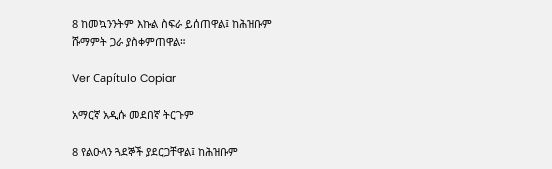8 ከመኳንንትም እኩል ስፍራ ይሰጠዋል፤ ከሕዝቡም ሹማምት ጋራ ያስቀምጠዋል።

Ver Capítulo Copiar

አማርኛ አዲሱ መደበኛ ትርጉም

8 የልዑላን ጓደኞች ያደርጋቸዋል፤ ከሕዝቡም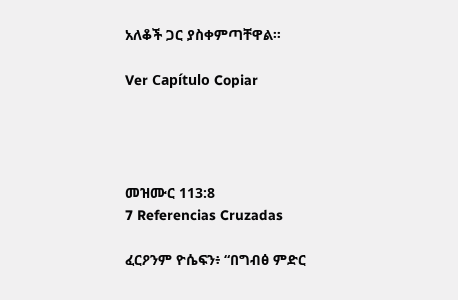አለቆች ጋር ያስቀምጣቸዋል።

Ver Capítulo Copiar




መዝሙር 113:8
7 Referencias Cruzadas

ፈርዖንም ዮሴፍን፥ “በግብፅ ምድር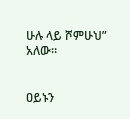ሁሉ ላይ ሾምሁህ” አለው።


ዐይኑን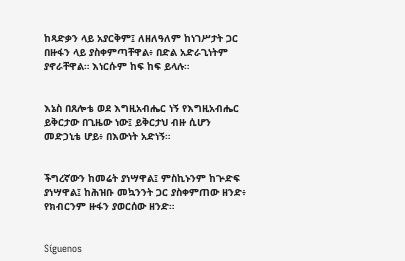ከጻድቃን ላይ አያርቅም፤ ለዘለዓለም ከነገሥታት ጋር በዙፋን ላይ ያስቀምጣቸዋል፥ በድል አድራጊነትም ያኖራቸዋል። እነርሱም ከፍ ከፍ ይላሉ።


እኔስ በጸሎቴ ወደ እግዚአብሔር ነኝ የእግዚአብሔር ይቅርታው በጊዜው ነው፤ ይቅርታህ ብዙ ሲሆን መድኃኒቴ ሆይ፥ በእውነት አድነኝ።


ችግረኛውን ከመሬት ያነሣዋል፤ ምስኪኑንም ከጕድፍ ያነሣዋል፤ ከሕዝቡ መኳንንት ጋር ያስቀምጠው ዘንድ፥ የክብርንም ዙፋን ያወርሰው ዘንድ።


Síguenos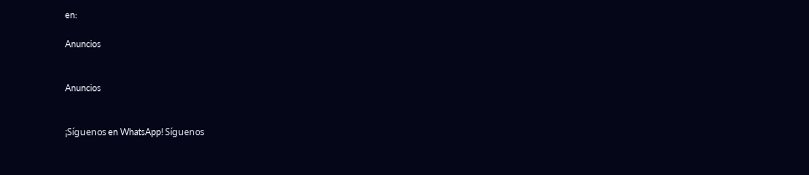en:

Anuncios


Anuncios


¡Síguenos en WhatsApp! Síguenos